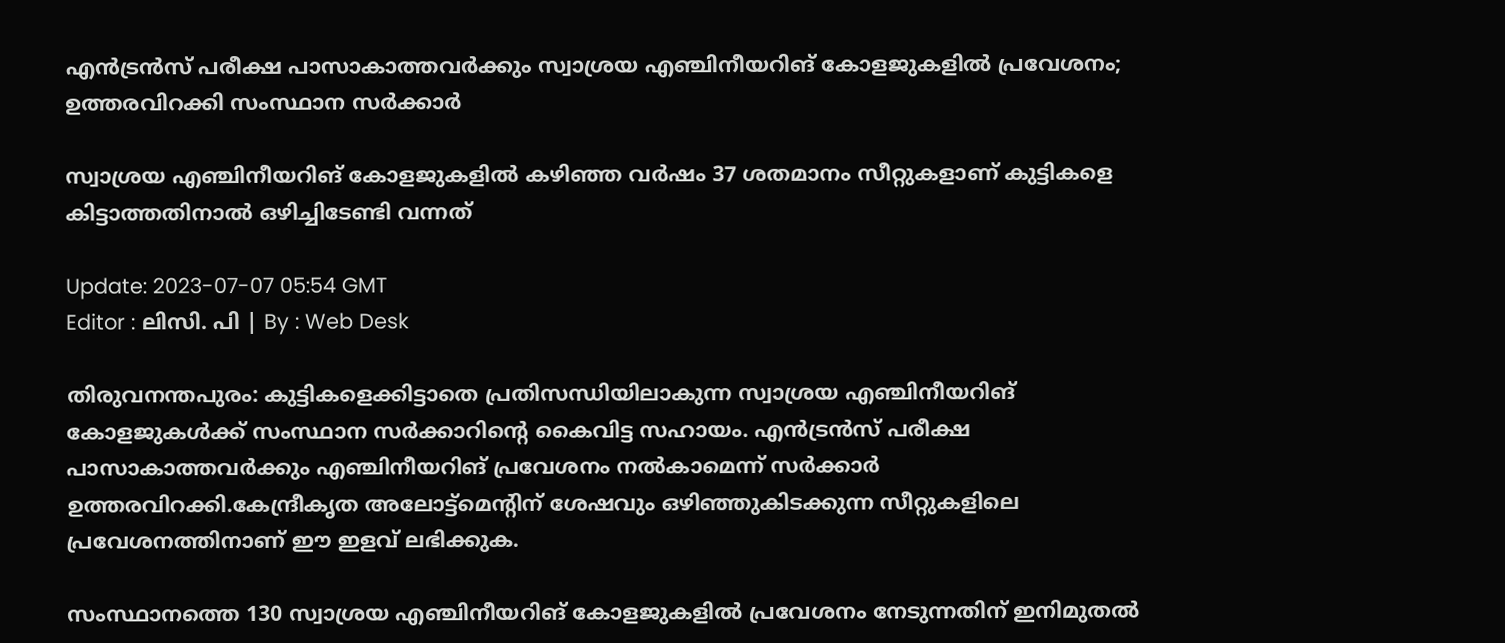എൻട്രൻസ് പരീക്ഷ പാസാകാത്തവർക്കും സ്വാശ്രയ എഞ്ചിനീയറിങ് കോളജുകളില്‍ പ്രവേശനം; ഉത്തരവിറക്കി സംസ്ഥാന സർക്കാർ

സ്വാശ്രയ എഞ്ചിനീയറിങ് കോളജുകളിൽ കഴിഞ്ഞ വർഷം 37 ശതമാനം സീറ്റുകളാണ് കുട്ടികളെ കിട്ടാത്തതിനാൽ ഒഴിച്ചിടേണ്ടി വന്നത്

Update: 2023-07-07 05:54 GMT
Editor : ലിസി. പി | By : Web Desk

തിരുവനന്തപുരം: കുട്ടികളെക്കിട്ടാതെ പ്രതിസന്ധിയിലാകുന്ന സ്വാശ്രയ എഞ്ചിനീയറിങ് കോളജുകൾക്ക് സംസ്ഥാന സർക്കാറിന്റെ കൈവിട്ട സഹായം. എൻട്രൻസ് പരീക്ഷ പാസാകാത്തവർക്കും എഞ്ചിനീയറിങ് പ്രവേശനം നൽകാമെന്ന് സർക്കാർ ഉത്തരവിറക്കി.കേന്ദ്രീകൃത അലോട്ട്മെന്റിന് ശേഷവും ഒഴിഞ്ഞുകിടക്കുന്ന സീറ്റുകളിലെ പ്രവേശനത്തിനാണ് ഈ ഇളവ് ലഭിക്കുക.

സംസ്ഥാനത്തെ 130 സ്വാശ്രയ എഞ്ചിനീയറിങ് കോളജുകളിൽ പ്രവേശനം നേടുന്നതിന് ഇനിമുതൽ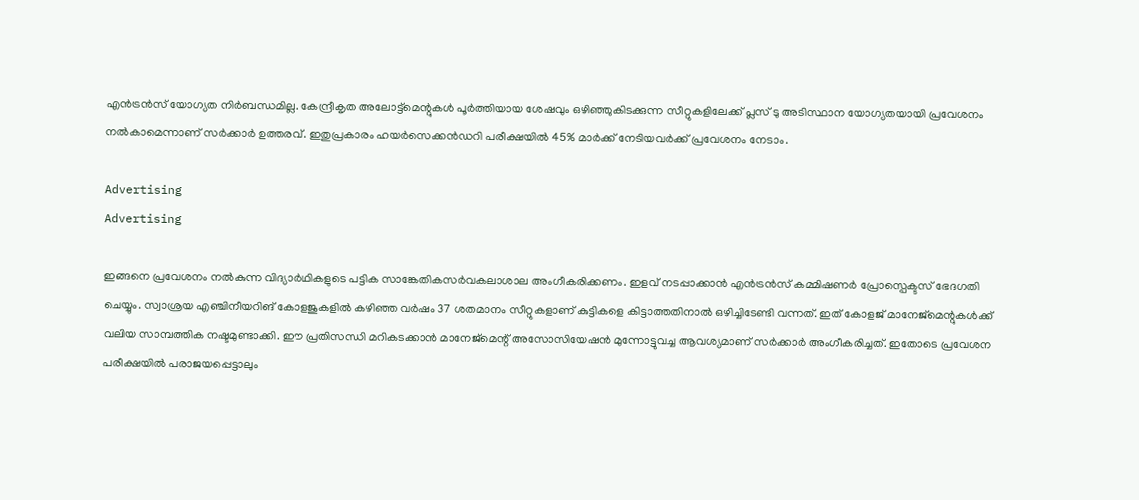എൻട്രൻസ് യോഗ്യത നിർബന്ധമില്ല. കേന്ദ്രീകൃത അലോട്ട്മെന്റുകൾ പൂർത്തിയായ ശേഷവും ഒഴിഞ്ഞുകിടക്കുന്ന സീറ്റുകളിലേക്ക് പ്ലസ് ടു അടിസ്ഥാന യോഗ്യതയായി പ്രവേശനം നൽകാമെന്നാണ് സർക്കാർ ഉത്തരവ്. ഇതുപ്രകാരം ഹയർസെക്കൻഡറി പരീക്ഷയിൽ 45% മാർക്ക് നേടിയവർക്ക് പ്രവേശനം നേടാം.

Advertising
Advertising

ഇങ്ങനെ പ്രവേശനം നൽകുന്ന വിദ്യാർഥികളുടെ പട്ടിക സാങ്കേതികസർവകലാശാല അംഗീകരിക്കണം. ഇളവ് നടപ്പാക്കാൻ എൻട്രൻസ് കമ്മിഷണർ പ്രോസ്പെക്ടസ് ഭേദഗതി ചെയ്യും. സ്വാശ്രയ എഞ്ചിനീയറിങ് കോളജുകളിൽ കഴിഞ്ഞ വർഷം 37 ശതമാനം സീറ്റുകളാണ് കുട്ടികളെ കിട്ടാത്തതിനാൽ ഒഴിച്ചിടേണ്ടി വന്നത്. ഇത് കോളജ് മാനേജ്മെന്റുകൾക്ക് വലിയ സാമ്പത്തിക നഷ്ടമുണ്ടാക്കി. ഈ പ്രതിസന്ധി മറികടക്കാൻ മാനേജ്മെന്റ് അസോസിയേഷൻ മുന്നോട്ടുവച്ച ആവശ്യമാണ് സർക്കാർ അംഗീകരിച്ചത്. ഇതോടെ പ്രവേശന പരീക്ഷയിൽ പരാജയപ്പെട്ടാലും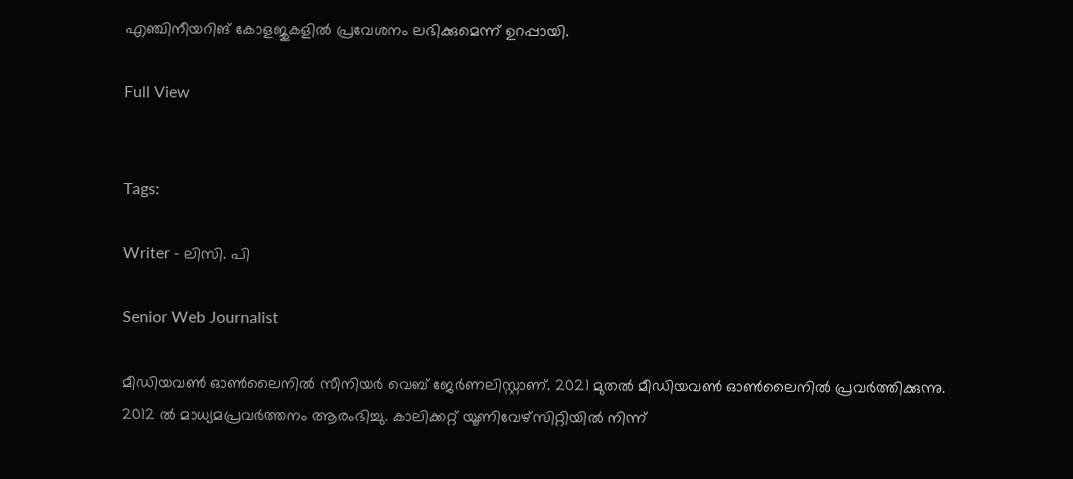എഞ്ചിനീയറിങ് കോളജുകളിൽ പ്രവേശനം ലഭിക്കുമെന്ന് ഉറപ്പായി.

Full View


Tags:

Writer - ലിസി. പി

Senior Web Journalist

മീഡിയവൺ ഓൺലൈനിൽ സീനിയർ വെബ് ജേർണലിസ്റ്റാണ്. 2021 മുതൽ മീഡിയവൺ ഓൺലൈനിൽ പ്രവർത്തിക്കുന്നു. 2012 ല്‍ മാധ്യമപ്രവര്‍ത്തനം ആരംഭിച്ചു. കാലിക്കറ്റ് യൂണിവേഴ്‌സിറ്റിയിൽ നിന്ന്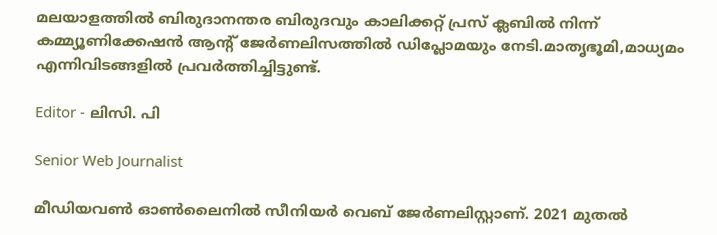മലയാളത്തിൽ ബിരുദാനന്തര ബിരുദവും കാലിക്കറ്റ് പ്രസ് ക്ലബിൽ നിന്ന് കമ്മ്യൂണിക്കേഷൻ ആന്റ് ജേർണലിസത്തിൽ ഡിപ്ലോമയും നേടി.മാതൃഭൂമി,മാധ്യമം എന്നിവിടങ്ങളിൽ പ്രവർത്തിച്ചിട്ടുണ്ട്.

Editor - ലിസി. പി

Senior Web Journalist

മീഡിയവൺ ഓൺലൈനിൽ സീനിയർ വെബ് ജേർണലിസ്റ്റാണ്. 2021 മുതൽ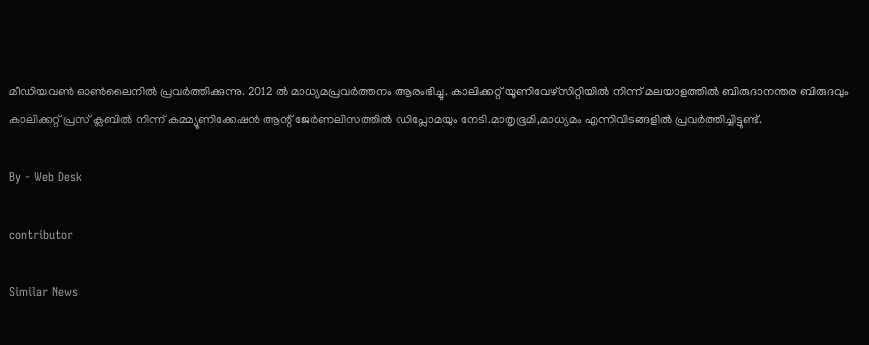മീഡിയവൺ ഓൺലൈനിൽ പ്രവർത്തിക്കുന്നു. 2012 ല്‍ മാധ്യമപ്രവര്‍ത്തനം ആരംഭിച്ചു. കാലിക്കറ്റ് യൂണിവേഴ്‌സിറ്റിയിൽ നിന്ന് മലയാളത്തിൽ ബിരുദാനന്തര ബിരുദവും കാലിക്കറ്റ് പ്രസ് ക്ലബിൽ നിന്ന് കമ്മ്യൂണിക്കേഷൻ ആന്റ് ജേർണലിസത്തിൽ ഡിപ്ലോമയും നേടി.മാതൃഭൂമി,മാധ്യമം എന്നിവിടങ്ങളിൽ പ്രവർത്തിച്ചിട്ടുണ്ട്.

By - Web Desk

contributor

Similar News